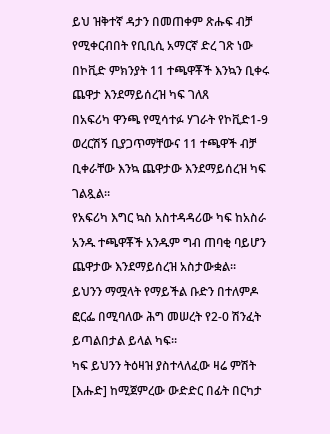ይህ ዝቅተኛ ዳታን በመጠቀም ጽሑፍ ብቻ የሚቀርብበት የቢቢሲ አማርኛ ድረ ገጽ ነው
በኮቪድ ምክንያት 11 ተጫዋቾች እንኳን ቢቀሩ ጨዋታ እንደማይሰረዝ ካፍ ገለጸ
በአፍሪካ ዋንጫ የሚሳተፉ ሃገራት የኮቪድ1-9 ወረርሽኝ ቢያጋጥማቸውና 11 ተጫዋች ብቻ ቢቀራቸው እንኳ ጨዋታው እንደማይሰረዝ ካፍ ገልጿል።
የአፍሪካ እግር ኳስ አስተዳዳሪው ካፍ ከአስራ አንዱ ተጫዋቾች አንዱም ግብ ጠባቂ ባይሆን ጨዋታው እንደማይሰረዝ አስታውቋል።
ይህንን ማሟላት የማይችል ቡድን በተለምዶ ፎርፌ በሚባለው ሕግ መሠረት የ2-0 ሽንፈት ይጣልበታል ይላል ካፍ።
ካፍ ይህንን ትዕዛዝ ያስተላለፈው ዛሬ ምሽት [እሑድ] ከሚጀምረው ውድድር በፊት በርካታ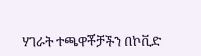ሃገራት ተጫዋቾቻችን በኮቪድ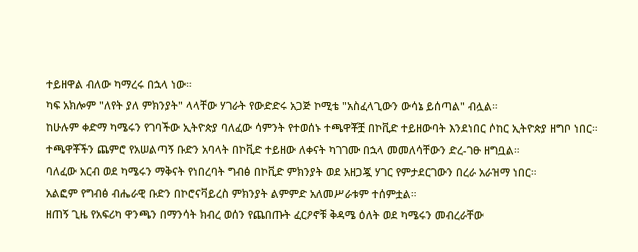ተይዘዋል ብለው ካማረሩ በኋላ ነው።
ካፍ አክሎም "ለየት ያለ ምክንያት" ላላቸው ሃገራት የውድድሩ አጋጅ ኮሚቴ "አስፈላጊውን ውሳኔ ይሰጣል" ብሏል።
ከሁሉም ቀድማ ካሜሩን የገባችው ኢትዮጵያ ባለፈው ሳምንት የተወሰኑ ተጫዋቾቿ በኮቪድ ተይዘውባት እንደነበር ሶከር ኢትዮጵያ ዘግቦ ነበር።
ተጫዋቾችን ጨምሮ የአሠልጣኝ ቡድን አባላት በኮቪድ ተይዘው ለቀናት ካገገሙ በኋላ መመለሳቸውን ድረ-ገፁ ዘግቧል።
ባለፈው አርብ ወደ ካሜሩን ማቅናት የነበረባት ግብፅ በኮቪድ ምክንያት ወደ አዘጋጇ ሃገር የምታደርገውን በረራ አራዝማ ነበር።
አልፎም የግብፅ ብሔራዊ ቡድን በኮሮናቫይረስ ምክንያት ልምምድ አለመሥራቱም ተሰምቷል።
ዘጠኝ ጊዜ የአፍሪካ ዋንጫን በማንሳት ክብረ ወሰን የጨበጡት ፈርዖኖቹ ቅዳሜ ዕለት ወደ ካሜሩን መብረራቸው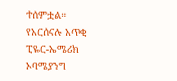ተሰምቷል።
የአርሰናሉ አጥቂ ፒዬር-ኤሜሪክ ኦባሜያንግ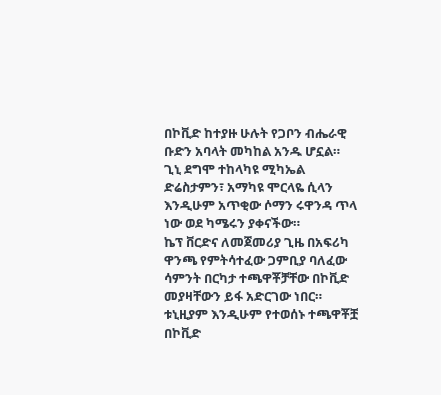በኮቪድ ከተያዙ ሁሉት የጋቦን ብሔራዊ ቡድን አባላት መካከል አንዱ ሆኗል።
ጊኒ ደግሞ ተከላካዩ ሚካኤል ድሬስታምን፣ አማካዩ ሞርላዬ ሲላን እንዲሁም አጥቂው ሶማን ሩዋንዳ ጥላ ነው ወደ ካሜሩን ያቀናችው።
ኬፕ ቨርድና ለመጀመሪያ ጊዜ በአፍሪካ ዋንጫ የምትሳተፈው ጋምቢያ ባለፈው ሳምንት በርካታ ተጫዋቾቻቸው በኮቪድ መያዛቸውን ይፋ አድርገው ነበር።
ቱኒዚያም እንዲሁም የተወሰኑ ተጫዋቾቿ በኮቪድ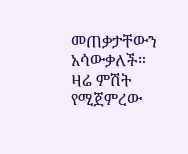መጠቃታቸውን አሳውቃለች።
ዛሬ ምሽት የሚጀምረው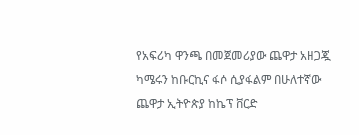የአፍሪካ ዋንጫ በመጀመሪያው ጨዋታ አዘጋጇ ካሜሩን ከቡርኪና ፋሶ ሲያፋልም በሁለተኛው ጨዋታ ኢትዮጵያ ከኬፕ ቨርድ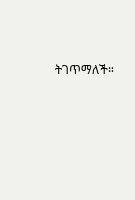ትገጥማለች።